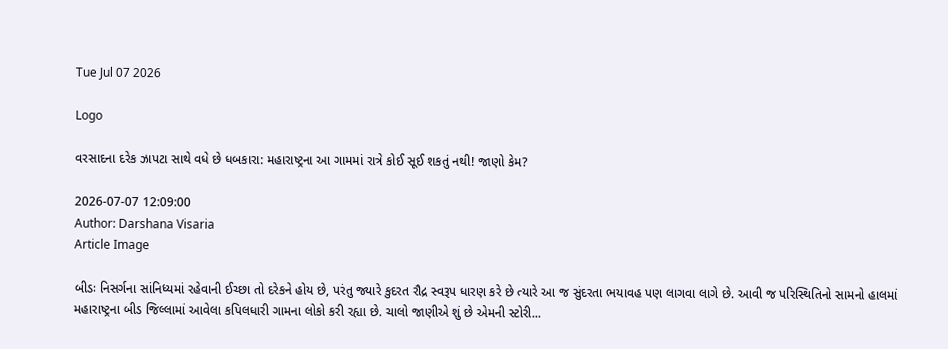Tue Jul 07 2026

Logo

વરસાદના દરેક ઝાપટા સાથે વધે છે ધબકારા: મહારાષ્ટ્રના આ ગામમાં રાત્રે કોઈ સૂઈ શકતું નથી! જાણો કેમ?

2026-07-07 12:09:00
Author: Darshana Visaria
Article Image

બીડઃ નિસર્ગના સાંનિધ્યમાં રહેવાની ઈચ્છા તો દરેકને હોય છે, પરંતુ જ્યારે કુદરત રૌદ્ર સ્વરૂપ ધારણ કરે છે ત્યારે આ જ સુંદરતા ભયાવહ પણ લાગવા લાગે છે. આવી જ પરિસ્થિતિનો સામનો હાલમાં મહારાષ્ટ્રના બીડ જિલ્લામાં આવેલા કપિલધારી ગામના લોકો કરી રહ્યા છે. ચાલો જાણીએ શું છે એમની સ્ટોરી...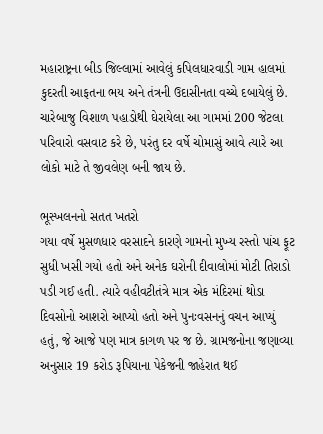મહારાષ્ટ્રના બીડ જિલ્લામાં આવેલું કપિલધારવાડી ગામ હાલમાં કુદરતી આફતના ભય અને તંત્રની ઉદાસીનતા વચ્ચે દબાયેલું છે. ચારેબાજુ વિશાળ પહાડોથી ઘેરાયેલા આ ગામમાં 200 જેટલા પરિવારો વસવાટ કરે છે, પરંતુ દર વર્ષે ચોમાસું આવે ત્યારે આ લોકો માટે તે જીવલેણ બની જાય છે.

ભૂસ્ખલનનો સતત ખતરો
ગયા વર્ષે મુસળધાર વરસાદને કારણે ગામનો મુખ્ય રસ્તો પાંચ ફૂટ સુધી ખસી ગયો હતો અને અનેક ઘરોની દીવાલોમાં મોટી તિરાડો પડી ગઈ હતી. ત્યારે વહીવટીતંત્રે માત્ર એક મંદિરમાં થોડા દિવસોનો આશરો આપ્યો હતો અને પુનઃવસનનું વચન આપ્યું હતું, જે આજે પણ માત્ર કાગળ પર જ છે. ગ્રામજનોના જણાવ્યા અનુસાર 19 કરોડ રૂપિયાના પેકેજની જાહેરાત થઈ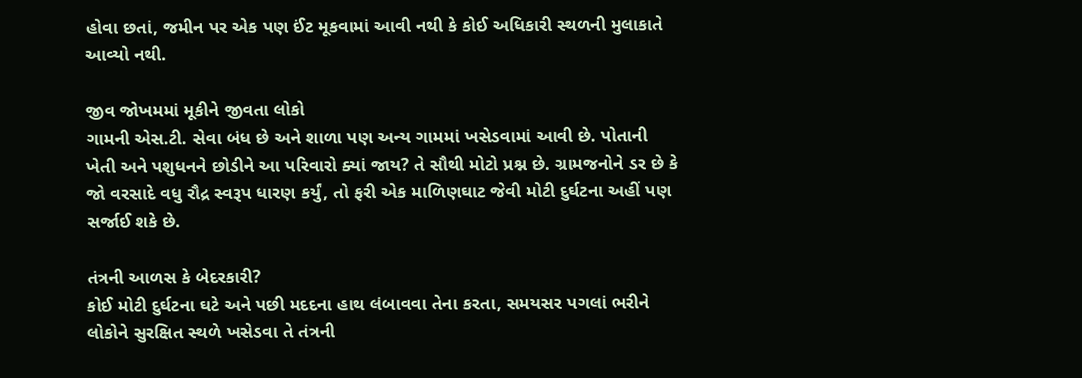હોવા છતાં, જમીન પર એક પણ ઈંટ મૂકવામાં આવી નથી કે કોઈ અધિકારી સ્થળની મુલાકાતે આવ્યો નથી.

જીવ જોખમમાં મૂકીને જીવતા લોકો
ગામની એસ.ટી. સેવા બંધ છે અને શાળા પણ અન્ય ગામમાં ખસેડવામાં આવી છે. પોતાની ખેતી અને પશુધનને છોડીને આ પરિવારો ક્યાં જાય? તે સૌથી મોટો પ્રશ્ન છે. ગ્રામજનોને ડર છે કે જો વરસાદે વધુ રૌદ્ર સ્વરૂપ ધારણ કર્યું, તો ફરી એક માળિણઘાટ જેવી મોટી દુર્ઘટના અહીં પણ સર્જાઈ શકે છે.

તંત્રની આળસ કે બેદરકારી?
કોઈ મોટી દુર્ઘટના ઘટે અને પછી મદદના હાથ લંબાવવા તેના કરતા, સમયસર પગલાં ભરીને લોકોને સુરક્ષિત સ્થળે ખસેડવા તે તંત્રની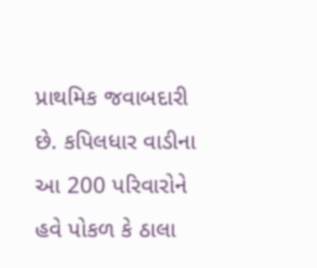પ્રાથમિક જવાબદારી છે. કપિલધાર વાડીના આ 200 પરિવારોને હવે પોકળ કે ઠાલા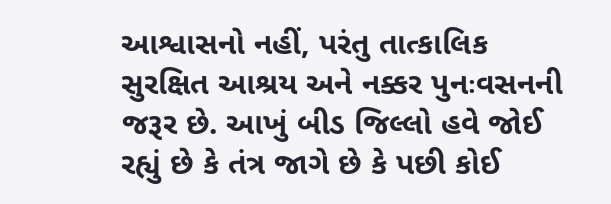આશ્વાસનો નહીં, પરંતુ તાત્કાલિક સુરક્ષિત આશ્રય અને નક્કર પુનઃવસનની જરૂર છે. આખું બીડ જિલ્લો હવે જોઈ રહ્યું છે કે તંત્ર જાગે છે કે પછી કોઈ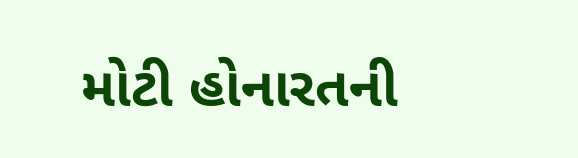મોટી હોનારતની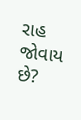રાહ જોવાય છે?